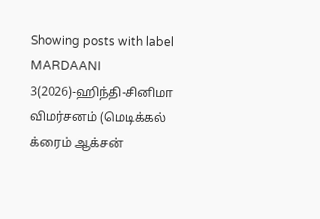Showing posts with label MARDAANI 3(2026)-ஹிந்தி-சினிமா விமர்சனம் (மெடிக்கல் க்ரைம் ஆக்சன்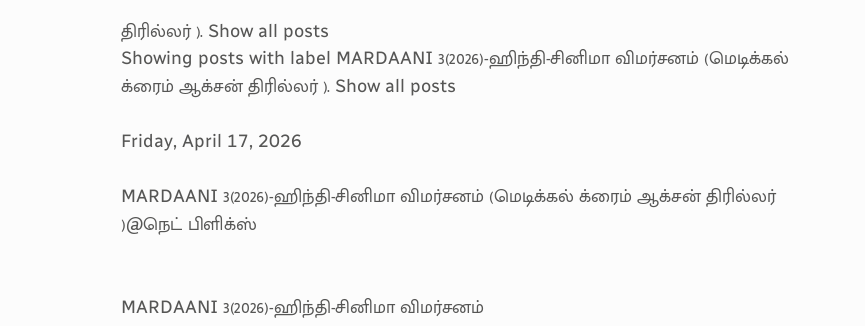திரில்லர் ). Show all posts
Showing posts with label MARDAANI 3(2026)-ஹிந்தி-சினிமா விமர்சனம் (மெடிக்கல் க்ரைம் ஆக்சன் திரில்லர் ). Show all posts

Friday, April 17, 2026

MARDAANI 3(2026)-ஹிந்தி-சினிமா விமர்சனம் (மெடிக்கல் க்ரைம் ஆக்சன் திரில்லர் )@நெட் பிளிக்ஸ்


MARDAANI 3(2026)-ஹிந்தி-சினிமா விமர்சனம்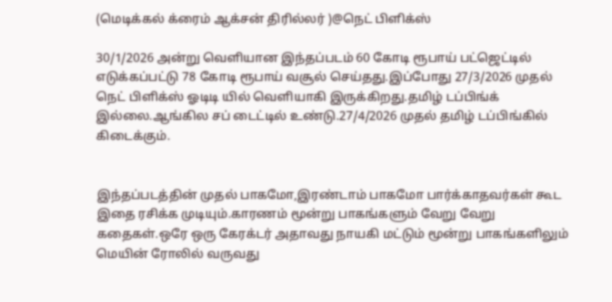(மெடிக்கல் க்ரைம் ஆக்சன் திரில்லர் )@நெட் பிளிக்ஸ்

30/1/2026 அன்று வெளியான இந்தப்படம் 60 கோடி ரூபாய் பட்ஜெட்டில் எடுக்கப்பட்டு 78 கோடி ரூபாய் வசூல் செய்தது.இப்போது 27/3/2026 முதல் நெட் பிளிக்ஸ் ஓடிடி யில் வெளியாகி இருக்கிறது.தமிழ் டப்பிங்க் இல்லை.ஆங்கில சப் டைட்டில் உண்டு.27/4/2026 முதல் தமிழ் டப்பிங்கில் கிடைக்கும்.


இந்தப்படத்தின் முதல் பாகமோ,இரண்டாம் பாகமோ பார்க்காதவர்கள் கூட இதை ரசிக்க முடியும்.காரணம் மூன்று பாகங்களும் வேறு வேறு கதைகள்.ஒரே ஒரு கேரக்டர் அதாவது நாயகி மட்டும் மூன்று பாகங்களிலும் மெயின் ரோலில் வருவது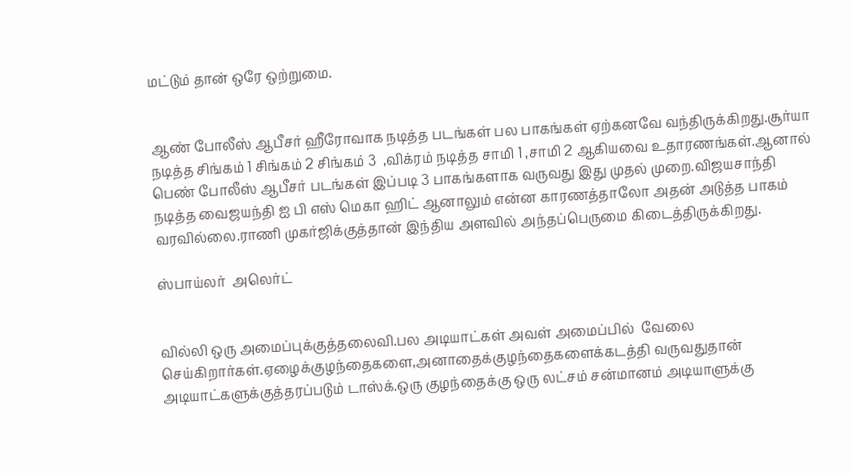மட்டும் தான் ஒரே ஒற்றுமை.


ஆண் போலீஸ் ஆபீசர் ஹீரோவாக நடித்த படங்கள் பல பாகங்கள் ஏற்கனவே வந்திருக்கிறது.சூர்யா நடித்த சிங்கம் 1 சிங்கம் 2 சிங்கம் 3  ,விக்ரம் நடித்த சாமி 1 ,சாமி 2 ஆகியவை உதாரணங்கள்.ஆனால் பெண் போலீஸ் ஆபீசர் படங்கள் இப்படி 3 பாகங்களாக வருவது இது முதல் முறை.விஜயசாந்தி நடித்த வைஜயந்தி ஐ பி எஸ் மெகா ஹிட் ஆனாலும் என்ன காரணத்தாலோ அதன் அடுத்த பாகம் வரவில்லை.ராணி முகர்ஜிக்குத்தான் இந்திய அளவில் அந்தப்பெருமை கிடைத்திருக்கிறது.

ஸ்பாய்லர்  அலெர்ட்


வில்லி ஒரு அமைப்புக்குத்தலைவி.பல அடியாட்கள் அவள் அமைப்பில்  வேலை செய்கிறார்கள்.ஏழைக்குழந்தைகளை,அனாதைக்குழந்தைகளைக்கடத்தி வருவதுதான் அடியாட்களுக்குத்தரப்படும் டாஸ்க்.ஒரு குழந்தைக்கு ஒரு லட்சம் சன்மானம் அடியாளுக்கு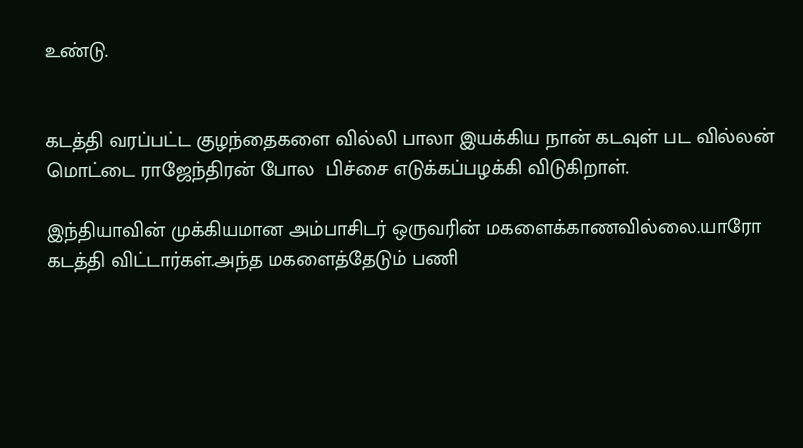உண்டு.


கடத்தி வரப்பட்ட குழந்தைகளை வில்லி பாலா இயக்கிய நான் கடவுள் பட வில்லன் மொட்டை ராஜேந்திரன் போல  பிச்சை எடுக்கப்பழக்கி விடுகிறாள்.

இந்தியாவின் முக்கியமான அம்பாசிடர் ஒருவரின் மகளைக்காணவில்லை.யாரோ கடத்தி விட்டார்கள்.அந்த மகளைத்தேடும் பணி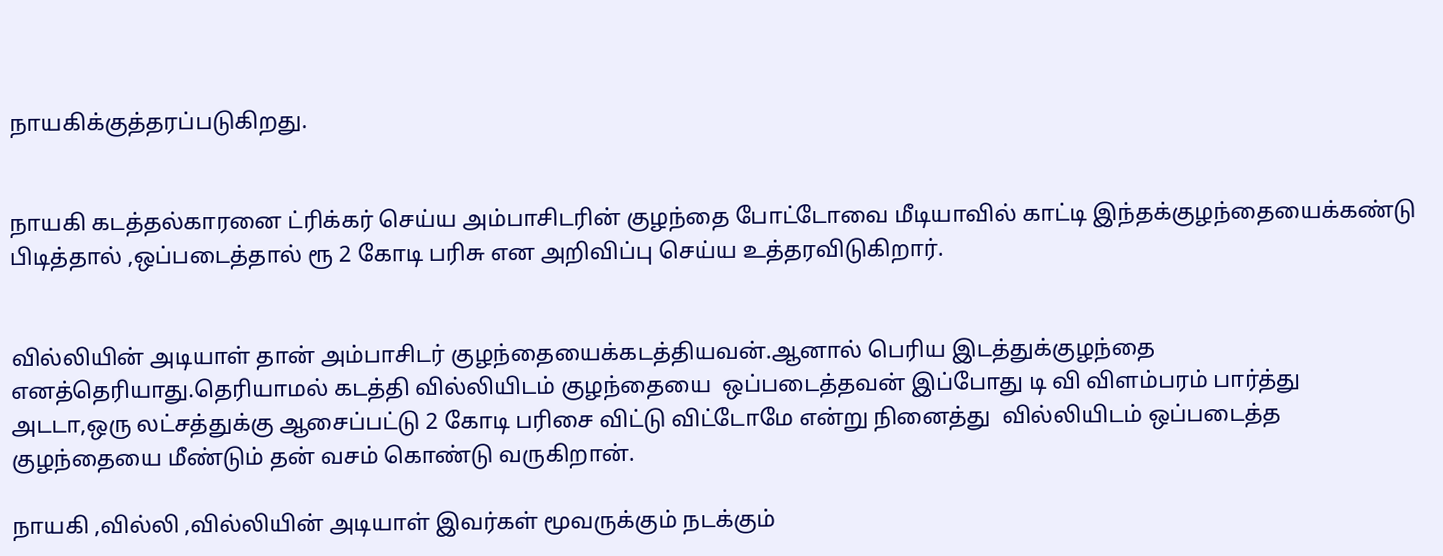நாயகிக்குத்தரப்படுகிறது.


நாயகி கடத்தல்காரனை ட்ரிக்கர் செய்ய அம்பாசிடரின் குழந்தை போட்டோவை மீடியாவில் காட்டி இந்தக்குழந்தையைக்கண்டு பிடித்தால் ,ஒப்படைத்தால் ரூ 2 கோடி பரிசு என அறிவிப்பு செய்ய உத்தரவிடுகிறார்.


வில்லியின் அடியாள் தான் அம்பாசிடர் குழந்தையைக்கடத்தியவன்.ஆனால் பெரிய இடத்துக்குழந்தை எனத்தெரியாது.தெரியாமல் கடத்தி வில்லியிடம் குழந்தையை  ஒப்படைத்தவன் இப்போது டி வி விளம்பரம் பார்த்து அடடா,ஒரு லட்சத்துக்கு ஆசைப்பட்டு 2 கோடி பரிசை விட்டு விட்டோமே என்று நினைத்து  வில்லியிடம் ஒப்படைத்த குழந்தையை மீண்டும் தன் வசம் கொண்டு வருகிறான்.

நாயகி ,வில்லி ,வில்லியின் அடியாள் இவர்கள் மூவருக்கும் நடக்கும்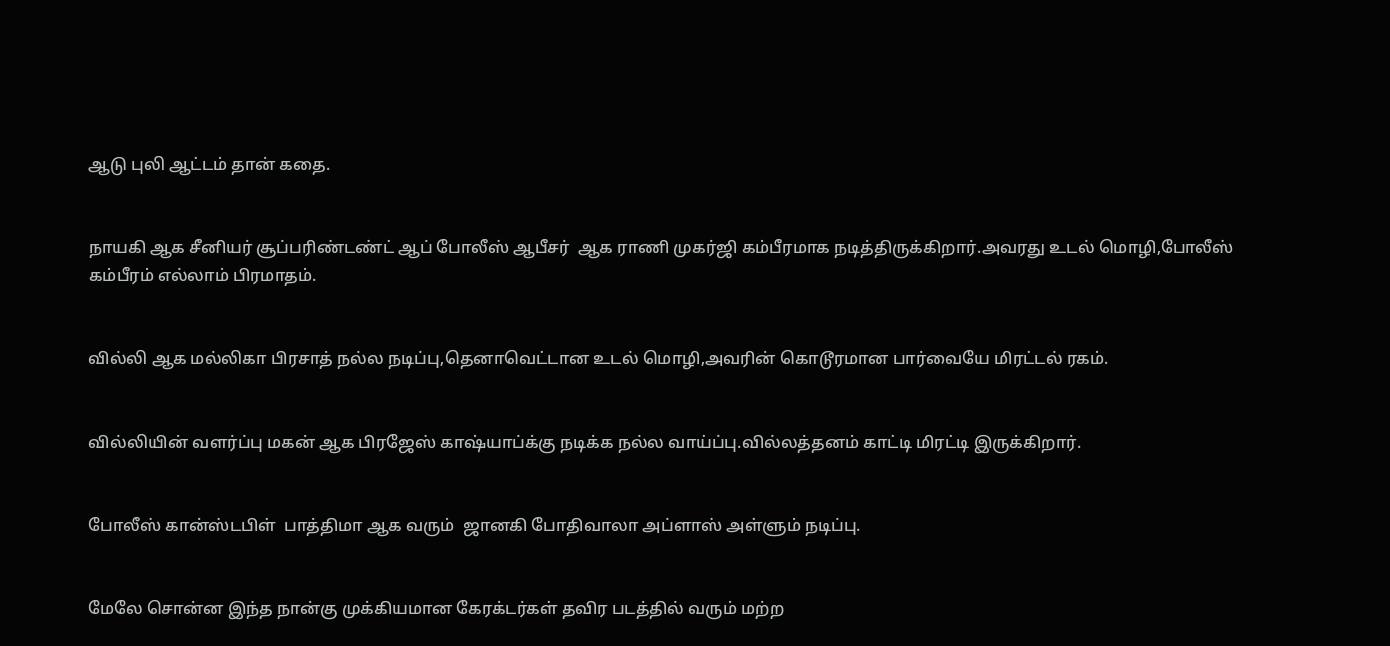ஆடு புலி ஆட்டம் தான் கதை.


நாயகி ஆக சீனியர் சூப்பரிண்டண்ட் ஆப் போலீஸ் ஆபீசர்  ஆக ராணி முகர்ஜி கம்பீரமாக நடித்திருக்கிறார்.அவரது உடல் மொழி,போலீஸ் கம்பீரம் எல்லாம் பிரமாதம்.


வில்லி ஆக மல்லிகா பிரசாத் நல்ல நடிப்பு,தெனாவெட்டான உடல் மொழி,அவரின் கொடூரமான பார்வையே மிரட்டல் ரகம்.


வில்லியின் வளர்ப்பு மகன் ஆக பிரஜேஸ் காஷ்யாப்க்கு நடிக்க நல்ல வாய்ப்பு.வில்லத்தனம் காட்டி மிரட்டி இருக்கிறார்.


போலீஸ் கான்ஸ்டபிள்  பாத்திமா ஆக வரும்  ஜானகி போதிவாலா அப்ளாஸ் அள்ளும் நடிப்பு.


மேலே சொன்ன இந்த நான்கு முக்கியமான கேரக்டர்கள் தவிர படத்தில் வரும் மற்ற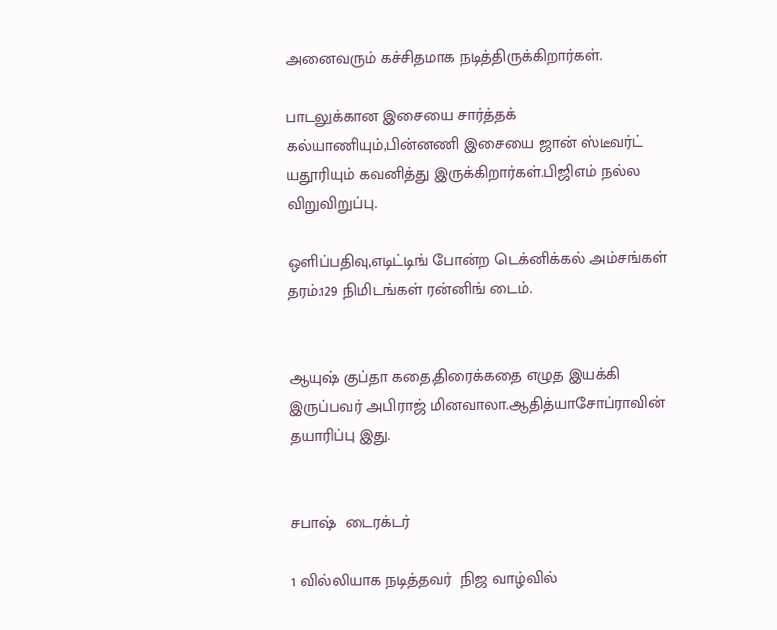அனைவரும் கச்சிதமாக நடித்திருக்கிறார்கள்.

பாடலுக்கான இசையை சார்த்தக் கல்யாணியும்,பின்னணி இசையை ஜான் ஸ்டீவர்ட் யதூரியும் கவனித்து இருக்கிறார்கள்.பிஜிஎம் நல்ல விறுவிறுப்பு.

ஒளிப்பதிவு,எடிட்டிங் போன்ற டெக்னிக்கல் அம்சங்கள் தரம்.129 நிமிடங்கள் ரன்னிங் டைம்.


ஆயுஷ் குப்தா கதை,திரைக்கதை எழுத இயக்கி இருப்பவர் அபிராஜ் மினவாலா.ஆதித்யாசோப்ராவின் தயாரிப்பு இது.


சபாஷ்  டைரக்டர்

1 வில்லியாக நடித்தவர்  நிஜ வாழ்வில்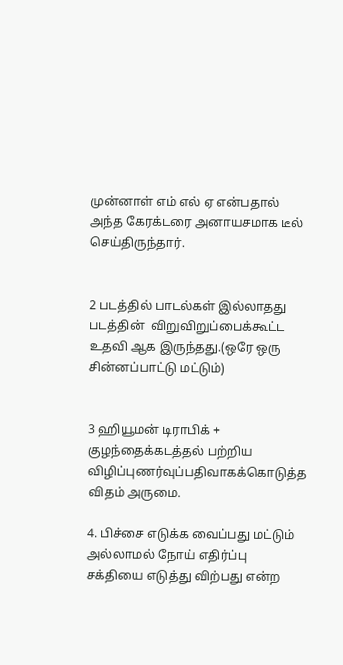முன்னாள் எம் எல் ஏ என்பதால் அந்த கேரக்டரை அனாயசமாக டீல் செய்திருந்தார்.


2 படத்தில் பாடல்கள் இல்லாதது படத்தின்  விறுவிறுப்பைக்கூட்ட உதவி ஆக இருந்தது.(ஒரே ஒரு சின்னப்பாட்டு மட்டும்)


3 ஹியூமன் டிராபிக் + குழந்தைக்கடத்தல் பற்றிய விழிப்புணர்வுப்பதிவாகக்கொடுத்த விதம் அருமை.

4. பிச்சை எடுக்க வைப்பது மட்டும் அல்லாமல் நோய் எதிர்ப்பு சக்தியை எடுத்து விற்பது என்ற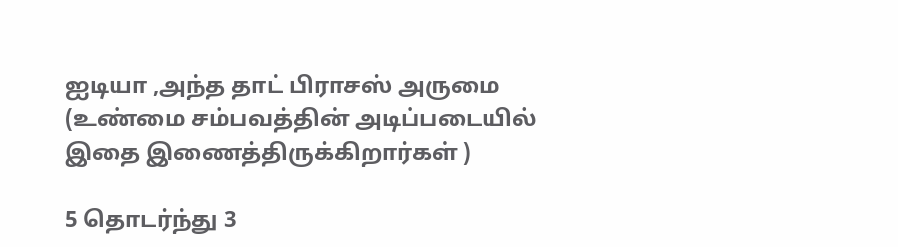ஐடியா ,அந்த தாட் பிராசஸ் அருமை (உண்மை சம்பவத்தின் அடிப்படையில் இதை இணைத்திருக்கிறார்கள் )

5 தொடர்ந்து 3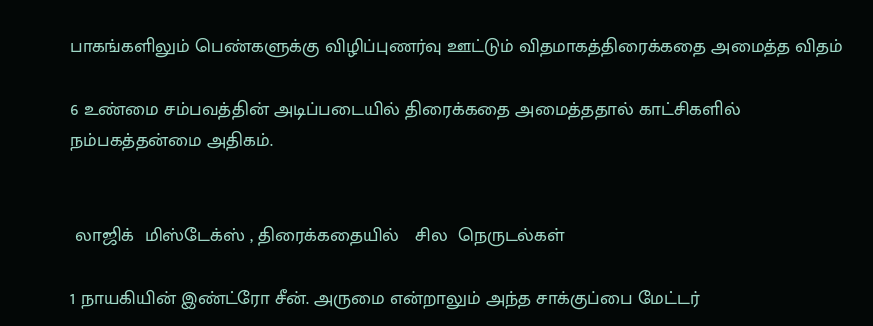பாகங்களிலும் பெண்களுக்கு விழிப்புணர்வு ஊட்டும் விதமாகத்திரைக்கதை அமைத்த விதம்

6 உண்மை சம்பவத்தின் அடிப்படையில் திரைக்கதை அமைத்ததால் காட்சிகளில் நம்பகத்தன்மை அதிகம்.


 லாஜிக்  மிஸ்டேக்ஸ் , திரைக்கதையில்   சில  நெருடல்கள்

1 நாயகியின் இண்ட்ரோ சீன். அருமை என்றாலும் அந்த சாக்குப்பை மேட்டர்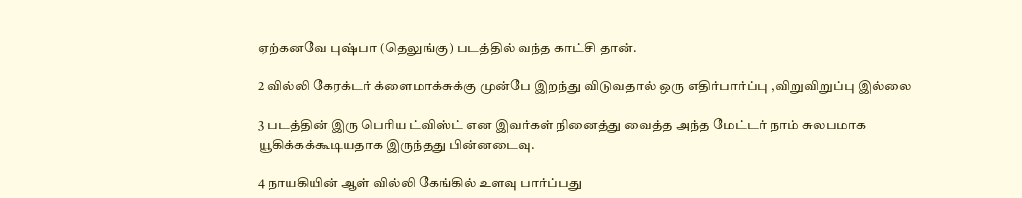ஏற்கனவே புஷ்பா (தெலுங்கு) படத்தில் வந்த காட்சி தான்.

2 வில்லி கேரக்டர் க்ளைமாக்சுக்கு முன்பே இறந்து விடுவதால் ஒரு எதிர்பார்ப்பு ,விறுவிறுப்பு இல்லை

3 படத்தின் இரு பெரிய ட்விஸ்ட் என இவர்கள் நினைத்து வைத்த அந்த மேட்டர் நாம் சுலபமாக யூகிக்கக்கூடியதாக இருந்தது பின்னடைவு.

4 நாயகியின் ஆள் வில்லி கேங்கில் உளவு பார்ப்பது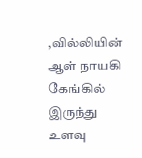,வில்லியின் ஆள் நாயகி கேங்கில் இருந்து உளவு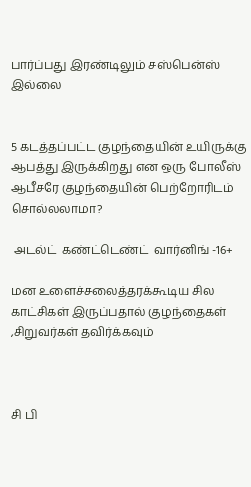பார்ப்பது இரண்டிலும் சஸ்பென்ஸ் இல்லை


5 கடத்தப்பட்ட குழந்தையின் உயிருக்கு ஆபத்து இருக்கிறது என ஒரு போலீஸ் ஆபீசரே குழந்தையின் பெற்றோரிடம் சொல்லலாமா?

 அடல்ட்  கண்ட்டெண்ட்  வார்னிங் -16+

மன உளைச்சலைத்தரக்கூடிய சில காட்சிகள் இருப்பதால் குழந்தைகள் ,சிறுவர்கள் தவிர்க்கவும்



சி பி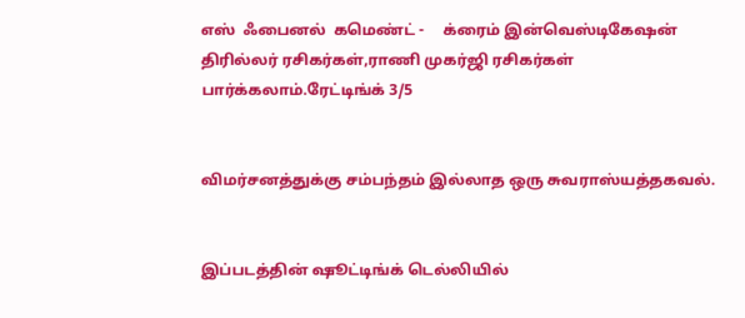எஸ்  ஃபைனல்  கமெண்ட் -     க்ரைம் இன்வெஸ்டிகேஷன் திரில்லர் ரசிகர்கள்,ராணி முகர்ஜி ரசிகர்கள் பார்க்கலாம்.ரேட்டிங்க் 3/5


விமர்சனத்துக்கு சம்பந்தம் இல்லாத ஒரு சுவராஸ்யத்தகவல்.


இப்படத்தின் ஷூட்டிங்க் டெல்லியில்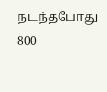நடந்தபோது 800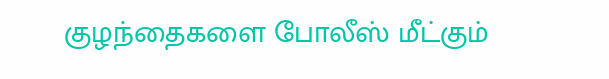குழந்தைகளை போலீஸ் மீட்கும்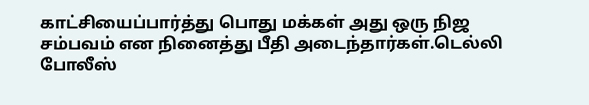காட்சியைப்பார்த்து பொது மக்கள் அது ஒரு நிஜ சம்பவம் என நினைத்து பீதி அடைந்தார்கள்.டெல்லி போலீஸ்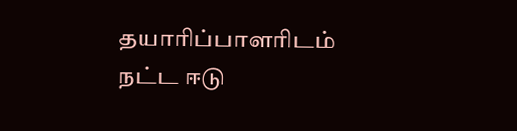தயாரிப்பாளரிடம் நட்ட ஈடு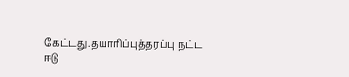கேட்டது.தயாரிப்புத்தரப்பு நட்ட ஈடு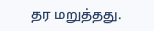தர மறுத்தது.